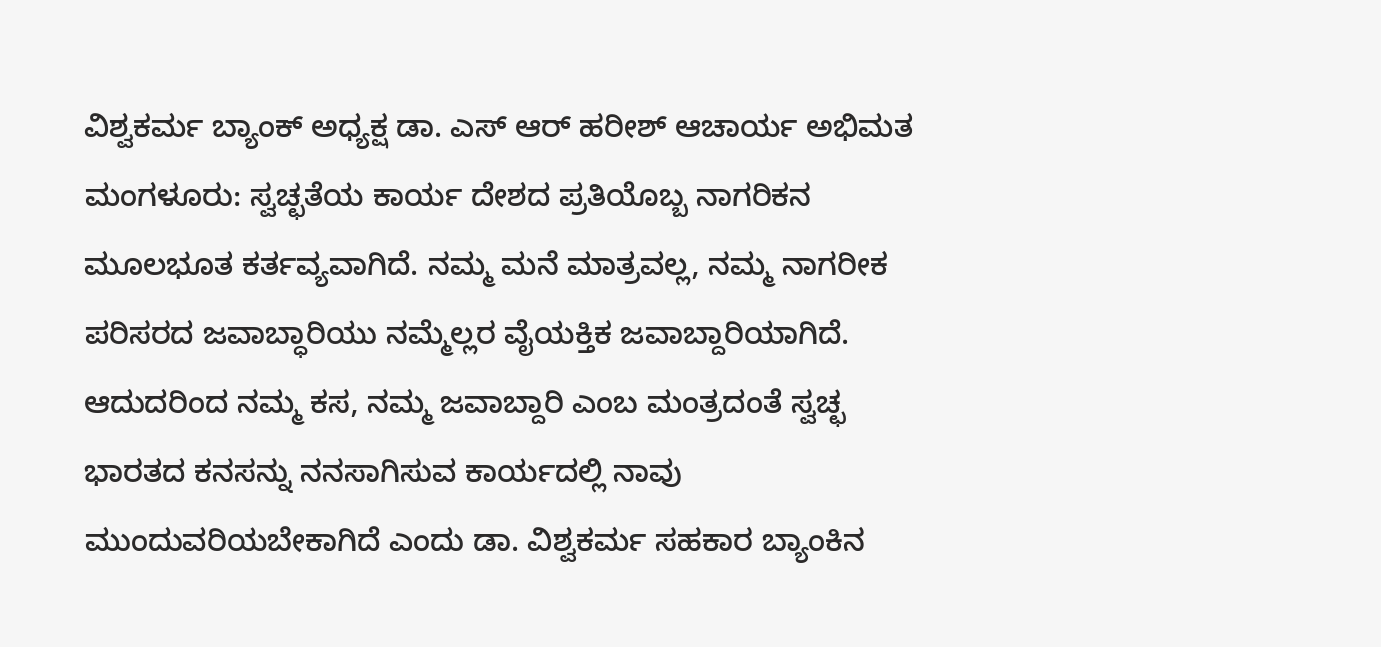ವಿಶ್ವಕರ್ಮ ಬ್ಯಾಂಕ್ ಅಧ್ಯಕ್ಷ ಡಾ. ಎಸ್ ಆರ್ ಹರೀಶ್ ಆಚಾರ್ಯ ಅಭಿಮತ
ಮಂಗಳೂರು: ಸ್ವಚ್ಛತೆಯ ಕಾರ್ಯ ದೇಶದ ಪ್ರತಿಯೊಬ್ಬ ನಾಗರಿಕನ ಮೂಲಭೂತ ಕರ್ತವ್ಯವಾಗಿದೆ. ನಮ್ಮ ಮನೆ ಮಾತ್ರವಲ್ಲ, ನಮ್ಮ ನಾಗರೀಕ ಪರಿಸರದ ಜವಾಬ್ಧಾರಿಯು ನಮ್ಮೆಲ್ಲರ ವೈಯಕ್ತಿಕ ಜವಾಬ್ದಾರಿಯಾಗಿದೆ. ಆದುದರಿಂದ ನಮ್ಮ ಕಸ, ನಮ್ಮ ಜವಾಬ್ದಾರಿ ಎಂಬ ಮಂತ್ರದಂತೆ ಸ್ವಚ್ಛ ಭಾರತದ ಕನಸನ್ನು ನನಸಾಗಿಸುವ ಕಾರ್ಯದಲ್ಲಿ ನಾವು ಮುಂದುವರಿಯಬೇಕಾಗಿದೆ ಎಂದು ಡಾ. ವಿಶ್ವಕರ್ಮ ಸಹಕಾರ ಬ್ಯಾಂಕಿನ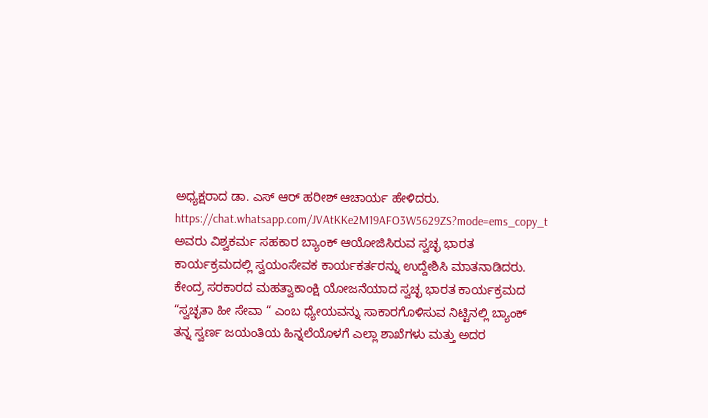ಅಧ್ಯಕ್ಷರಾದ ಡಾ. ಎಸ್ ಆರ್ ಹರೀಶ್ ಆಚಾರ್ಯ ಹೇಳಿದರು.
https://chat.whatsapp.com/JVAtKKe2M19AFO3W5629ZS?mode=ems_copy_t
ಅವರು ವಿಶ್ವಕರ್ಮ ಸಹಕಾರ ಬ್ಯಾಂಕ್ ಆಯೋಜಿಸಿರುವ ಸ್ವಚ್ಛ ಭಾರತ ಕಾರ್ಯಕ್ರಮದಲ್ಲಿ ಸ್ವಯಂಸೇವಕ ಕಾರ್ಯಕರ್ತರನ್ನು ಉದ್ದೇಶಿಸಿ ಮಾತನಾಡಿದರು. ಕೇಂದ್ರ ಸರಕಾರದ ಮಹತ್ವಾಕಾಂಕ್ಷಿ ಯೋಜನೆಯಾದ ಸ್ವಚ್ಛ ಭಾರತ ಕಾರ್ಯಕ್ರಮದ “ಸ್ವಚ್ಛತಾ ಹೀ ಸೇವಾ “ ಎಂಬ ಧ್ಯೇಯವನ್ನು ಸಾಕಾರಗೊಳಿಸುವ ನಿಟ್ಟಿನಲ್ಲಿ ಬ್ಯಾಂಕ್ ತನ್ನ ಸ್ವರ್ಣ ಜಯಂತಿಯ ಹಿನ್ನಲೆಯೊಳಗೆ ಎಲ್ಲಾ ಶಾಖೆಗಳು ಮತ್ತು ಅದರ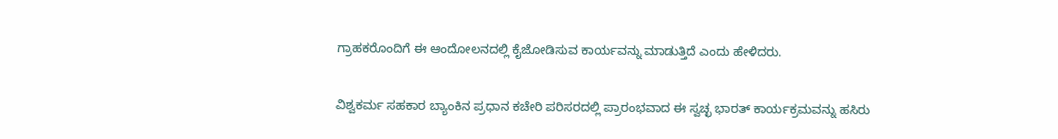ಗ್ರಾಹಕರೊಂದಿಗೆ ಈ ಆಂದೋಲನದಲ್ಲಿ ಕೈಜೋಡಿಸುವ ಕಾರ್ಯವನ್ನು ಮಾಡುತ್ತಿದೆ ಎಂದು ಹೇಳಿದರು.

ವಿಶ್ವಕರ್ಮ ಸಹಕಾರ ಬ್ಯಾಂಕಿನ ಪ್ರಧಾನ ಕಚೇರಿ ಪರಿಸರದಲ್ಲಿ ಪ್ರಾರಂಭವಾದ ಈ ಸ್ವಚ್ಛ ಭಾರತ್ ಕಾರ್ಯಕ್ರಮವನ್ನು ಹಸಿರು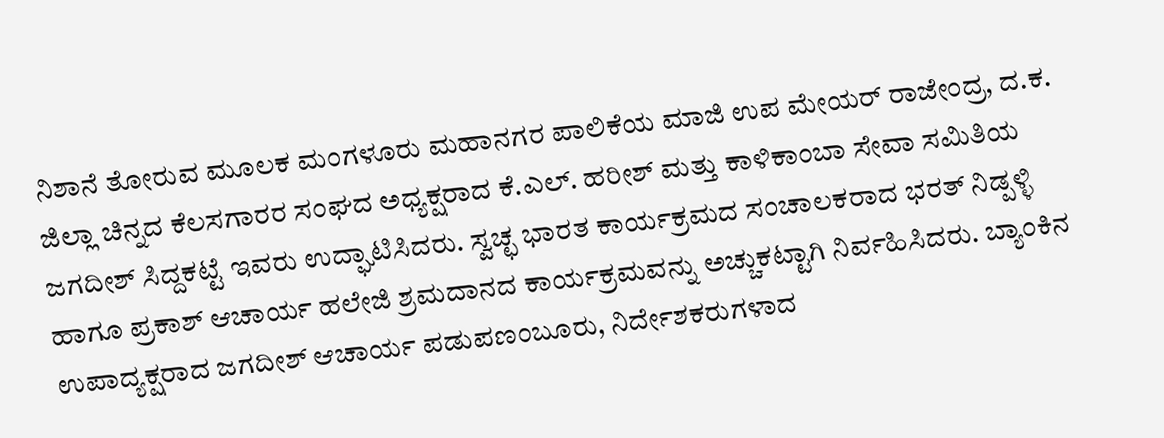ನಿಶಾನೆ ತೋರುವ ಮೂಲಕ ಮಂಗಳೂರು ಮಹಾನಗರ ಪಾಲಿಕೆಯ ಮಾಜಿ ಉಪ ಮೇಯರ್ ರಾಜೇಂದ್ರ, ದ.ಕ. ಜಿಲ್ಲಾ ಚಿನ್ನದ ಕೆಲಸಗಾರರ ಸಂಘದ ಅಧ್ಯಕ್ಷರಾದ ಕೆ.ಎಲ್. ಹರೀಶ್ ಮತ್ತು ಕಾಳಿಕಾಂಬಾ ಸೇವಾ ಸಮಿತಿಯ ಜಗದೀಶ್ ಸಿದ್ದಕಟ್ಟೆ ಇವರು ಉದ್ಘಾಟಿಸಿದರು. ಸ್ವಚ್ಛ ಭಾರತ ಕಾರ್ಯಕ್ರಮದ ಸಂಚಾಲಕರಾದ ಭರತ್ ನಿಡ್ಪಳ್ಳಿ ಹಾಗೂ ಪ್ರಕಾಶ್ ಆಚಾರ್ಯ ಹಲೇಜಿ ಶ್ರಮದಾನದ ಕಾರ್ಯಕ್ರಮವನ್ನು ಅಚ್ಚುಕಟ್ಟಾಗಿ ನಿರ್ವಹಿಸಿದರು. ಬ್ಯಾಂಕಿನ ಉಪಾದ್ಯಕ್ಷರಾದ ಜಗದೀಶ್ ಆಚಾರ್ಯ ಪಡುಪಣಂಬೂರು, ನಿರ್ದೇಶಕರುಗಳಾದ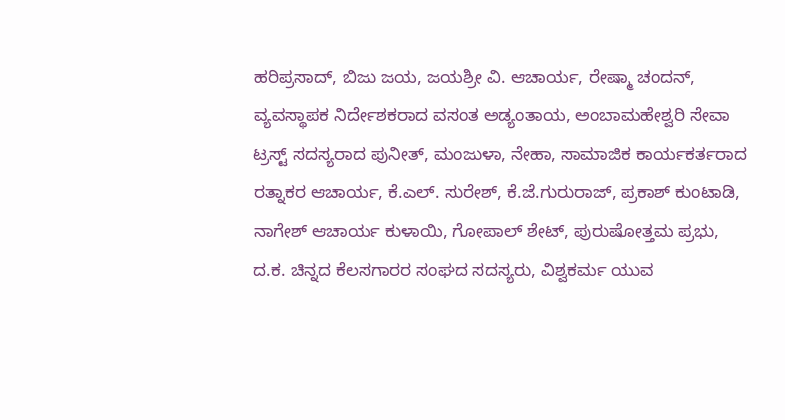ಹರಿಪ್ರಸಾದ್, ಬಿಜು ಜಯ, ಜಯಶ್ರೀ ವಿ. ಆಚಾರ್ಯ, ರೇಷ್ಮಾ ಚಂದನ್, ವ್ಯವಸ್ಥಾಪಕ ನಿರ್ದೇಶಕರಾದ ವಸಂತ ಅಡ್ಯಂತಾಯ, ಅಂಬಾಮಹೇಶ್ವರಿ ಸೇವಾ ಟ್ರಸ್ಟ್ ಸದಸ್ಯರಾದ ಪುನೀತ್, ಮಂಜುಳಾ, ನೇಹಾ, ಸಾಮಾಜಿಕ ಕಾರ್ಯಕರ್ತರಾದ ರತ್ನಾಕರ ಆಚಾರ್ಯ, ಕೆ.ಎಲ್. ಸುರೇಶ್, ಕೆ.ಜೆ.ಗುರುರಾಜ್, ಪ್ರಕಾಶ್ ಕುಂಟಾಡಿ, ನಾಗೇಶ್ ಆಚಾರ್ಯ ಕುಳಾಯಿ, ಗೋಪಾಲ್ ಶೇಟ್, ಪುರುಷೋತ್ತಮ ಪ್ರಭು, ದ.ಕ. ಚಿನ್ನದ ಕೆಲಸಗಾರರ ಸಂಘದ ಸದಸ್ಯರು, ವಿಶ್ವಕರ್ಮ ಯುವ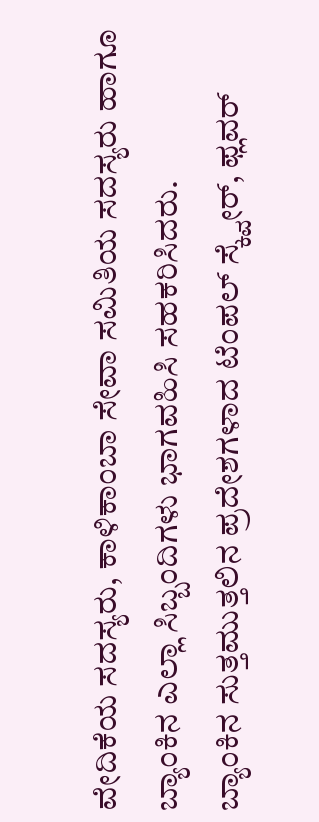ವೇದಿಕೆಯ ಸದಸ್ಯರು, ಕಾಳಿಕಾಂಬಾ ಸೇವಾ ಸಮಿತಿಯ ಸದಸ್ಯರು ಹಾಗೂ ಬ್ಯಾಂಕಿನ ಎಲ್ಲಾ ಸಿಬ್ಬಂದಿಗಳು ಭಾಗವಹಿಸಿ ಸಹಕರಿಸಿದರು.
ಬ್ಯಾಂಕಿನ ಸುತ್ತಮುತ್ತಲಿನ ಪ್ರದೇಶಗಳಾದ ಟೆಂಪಲ್ ಸ್ಕ್ವೇರ್, ಫ್ಲವರ್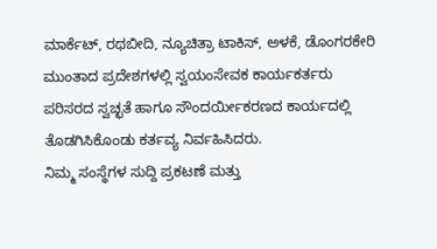ಮಾರ್ಕೆಟ್, ರಥಬೀದಿ, ನ್ಯೂಚಿತ್ರಾ ಟಾಕಿಸ್, ಅಳಕೆ, ಡೊಂಗರಕೇರಿ ಮುಂತಾದ ಪ್ರದೇಶಗಳಲ್ಲಿ ಸ್ವಯಂಸೇವಕ ಕಾರ್ಯಕರ್ತರು ಪರಿಸರದ ಸ್ವಚ್ಛತೆ ಹಾಗೂ ಸೌಂದರ್ಯೀಕರಣದ ಕಾರ್ಯದಲ್ಲಿ ತೊಡಗಿಸಿಕೊಂಡು ಕರ್ತವ್ಯ ನಿರ್ವಹಿಸಿದರು.
ನಿಮ್ಮ ಸಂಸ್ಥೆಗಳ ಸುದ್ದಿ ಪ್ರಕಟಣೆ ಮತ್ತು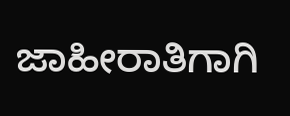ಜಾಹೀರಾತಿಗಾಗಿ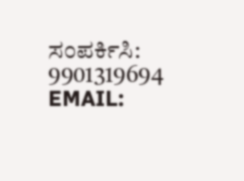ಸಂಪರ್ಕಿಸಿ: 9901319694
EMAIL: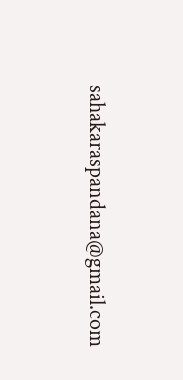sahakaraspandana@gmail.com